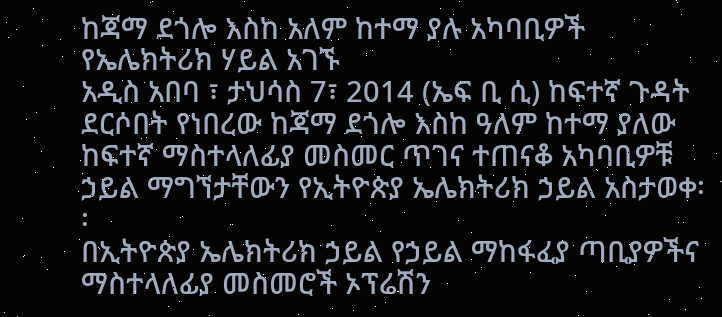ከጃማ ደጎሎ እስከ አለም ከተማ ያሉ አካባቢዎች የኤሌክትሪክ ሃይል አገኙ
አዲስ አበባ ፣ ታህሳስ 7፣ 2014 (ኤፍ ቢ ሲ) ከፍተኛ ጉዳት ደርሶበት የነበረው ከጃማ ደጎሎ እስከ ዓለም ከተማ ያለው ከፍተኛ ማስተላለፊያ መስመር ጥገና ተጠናቆ አካባቢዎቹ ኃይል ማግኘታቸውን የኢትዮጵያ ኤሌክትሪክ ኃይል አስታወቀ፡፡
በኢትዮጵያ ኤሌክትሪክ ኃይል የኃይል ማከፋፈያ ጣቢያዎችና ማስተላለፊያ መስመሮች ኦፕሬሽን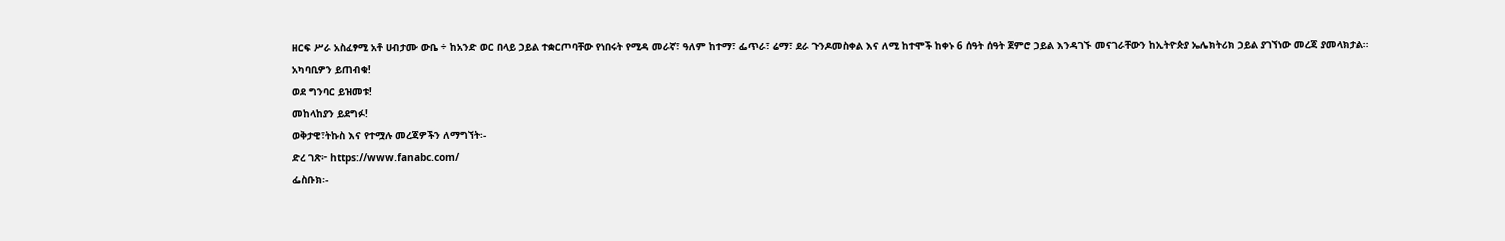ዘርፍ ሥራ አስፈፃሚ አቶ ሀብታሙ ውቤ ÷ ከአንድ ወር በላይ ኃይል ተቋርጦባቸው የነበሩት የሚዳ መራኛ፣ ዓለም ከተማ፣ ፌጥራ፣ ሬማ፣ ደራ ጉንዶመስቀል እና ለሚ ከተሞች ከቀኑ 6 ሰዓት ሰዓት ጀምሮ ኃይል እንዳገኙ መናገራቸውን ከኢትዮጵያ ኤሌክትሪክ ኃይል ያገኘነው መረጃ ያመላክታል፡፡
አካባቢዎን ይጠብቁ!
ወደ ግንባር ይዝመቱ!
መከላከያን ይደግፉ!
ወቅታዊ፣ትኩስ እና የተሟሉ መረጃዎችን ለማግኘት፡-
ድረ ገጽ፦ https://www.fanabc.com/
ፌስቡክ፡-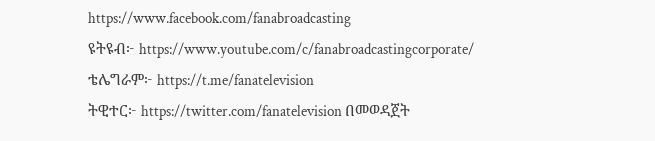https://www.facebook.com/fanabroadcasting
ዩትዩብ፦ https://www.youtube.com/c/fanabroadcastingcorporate/
ቴሌግራም፦ https://t.me/fanatelevision
ትዊተር፦ https://twitter.com/fanatelevision በመወዳጀት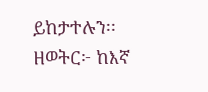ይከታተሉን፡፡
ዘወትር፦ ከእኛ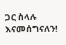ጋር ስላሉ እናመሰግናለን!